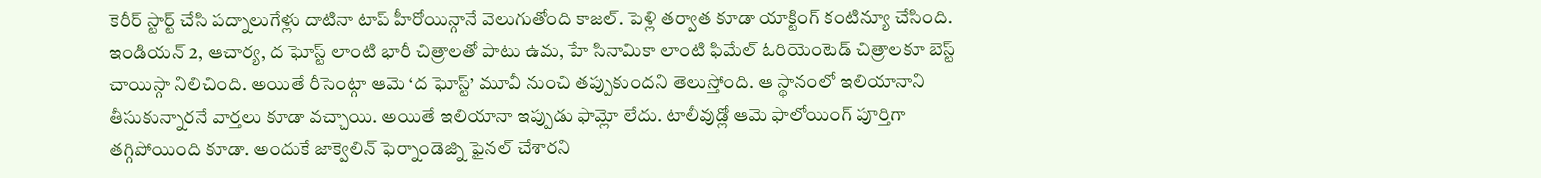కెరీర్ స్టార్ట్ చేసి పద్నాలుగేళ్లు దాటినా టాప్ హీరోయిన్గానే వెలుగుతోంది కాజల్. పెళ్లి తర్వాత కూడా యాక్టింగ్ కంటిన్యూ చేసింది. ఇండియన్ 2, ఆచార్య, ద ఘోస్ట్ లాంటి భారీ చిత్రాలతో పాటు ఉమ, హే సినామికా లాంటి ఫిమేల్ ఓరియెంటెడ్ చిత్రాలకూ బెస్ట్ చాయిస్గా నిలిచింది. అయితే రీసెంట్గా ఆమె ‘ద ఘోస్ట్’ మూవీ నుంచి తప్పుకుందని తెలుస్తోంది. ఆ స్థానంలో ఇలియానాని తీసుకున్నారనే వార్తలు కూడా వచ్చాయి. అయితే ఇలియానా ఇప్పుడు ఫామ్లో లేదు. టాలీవుడ్లో ఆమె ఫాలోయింగ్ పూర్తిగా తగ్గిపోయింది కూడా. అందుకే జాక్వెలిన్ ఫెర్నాండెజ్ని ఫైనల్ చేశారని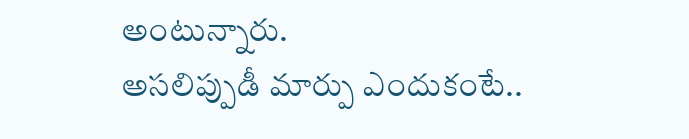అంటున్నారు.
అసలిప్పుడీ మార్పు ఎందుకంటే..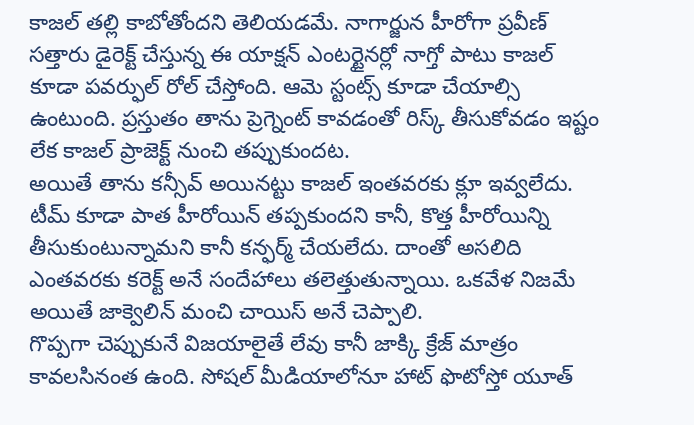కాజల్ తల్లి కాబోతోందని తెలియడమే. నాగార్జున హీరోగా ప్రవీణ్ సత్తారు డైరెక్ట్ చేస్తున్న ఈ యాక్షన్ ఎంటర్టైనర్లో నాగ్తో పాటు కాజల్ కూడా పవర్ఫుల్ రోల్ చేస్తోంది. ఆమె స్టంట్స్ కూడా చేయాల్సి ఉంటుంది. ప్రస్తుతం తాను ప్రెగ్నెంట్ కావడంతో రిస్క్ తీసుకోవడం ఇష్టం లేక కాజల్ ప్రాజెక్ట్ నుంచి తప్పుకుందట.
అయితే తాను కన్సీవ్ అయినట్టు కాజల్ ఇంతవరకు క్లూ ఇవ్వలేదు. టీమ్ కూడా పాత హీరోయిన్ తప్పకుందని కానీ, కొత్త హీరోయిన్ని తీసుకుంటున్నామని కానీ కన్ఫర్మ్ చేయలేదు. దాంతో అసలిది ఎంతవరకు కరెక్ట్ అనే సందేహాలు తలెత్తుతున్నాయి. ఒకవేళ నిజమే అయితే జాక్వెలిన్ మంచి చాయిస్ అనే చెప్పాలి.
గొప్పగా చెప్పుకునే విజయాలైతే లేవు కానీ జాక్కి క్రేజ్ మాత్రం కావలసినంత ఉంది. సోషల్ మీడియాలోనూ హాట్ ఫొటోస్తో యూత్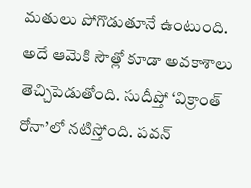మతులు పోగొడుతూనే ఉంటుంది. అదే ఆమెకి సౌత్లో కూడా అవకాశాలు తెచ్చిపెడుతోంది. సుదీప్తో ‘విక్రాంత్ రోనా’లో నటిస్తోంది. పవన్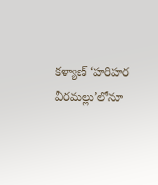కళ్యాణ్ ‘హరిహర వీరమల్లు’లోనూ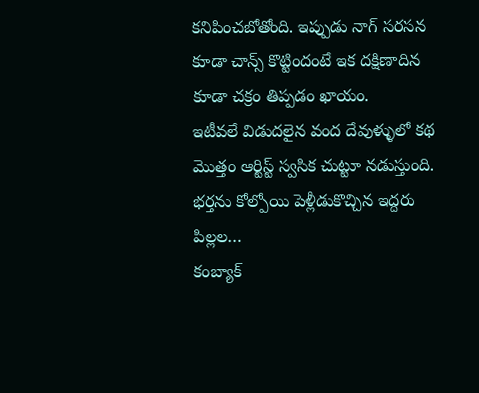కనిపించబోతోంది. ఇప్పుడు నాగ్ సరసన కూడా చాన్స్ కొట్టిందంటే ఇక దక్షిణాదిన కూడా చక్రం తిప్పడం ఖాయం.
ఇటీవలే విడుదలైన వంద దేవుళ్ళులో కథ మొత్తం ఆర్టిస్ట్ స్వసిక చుట్టూ నడుస్తుంది. భర్తను కోల్పోయి పెళ్లీడుకొచ్చిన ఇద్దరు పిల్లల…
కంబ్యాక్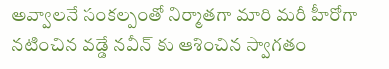అవ్వాలనే సంకల్పంతో నిర్మాతగా మారి మరీ హీరోగా నటించిన వడ్డే నవీన్ కు ఆశించిన స్వాగతం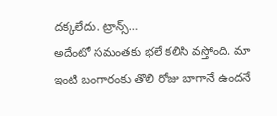దక్కలేదు. ట్రాన్స్…
అదేంటో సమంతకు భలే కలిసి వస్తోంది. మా ఇంటి బంగారంకు తొలి రోజు బాగానే ఉందనే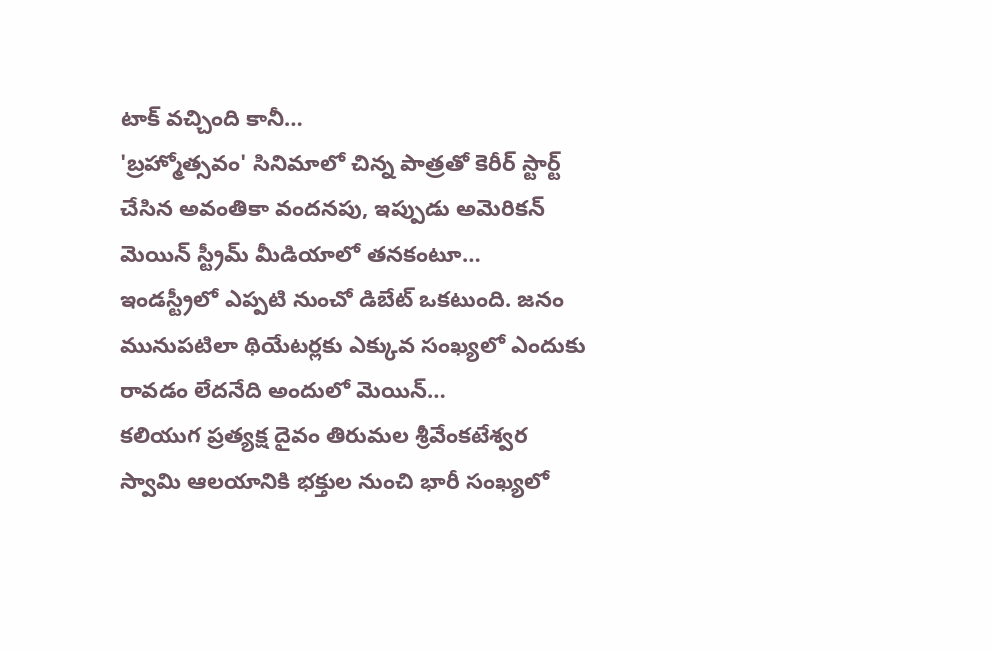టాక్ వచ్చింది కానీ…
'బ్రహ్మోత్సవం' సినిమాలో చిన్న పాత్రతో కెరీర్ స్టార్ట్ చేసిన అవంతికా వందనపు, ఇప్పుడు అమెరికన్ మెయిన్ స్ట్రీమ్ మీడియాలో తనకంటూ…
ఇండస్ట్రీలో ఎప్పటి నుంచో డిబేట్ ఒకటుంది. జనం మునుపటిలా థియేటర్లకు ఎక్కువ సంఖ్యలో ఎందుకు రావడం లేదనేది అందులో మెయిన్…
కలియుగ ప్రత్యక్ష దైవం తిరుమల శ్రీవేంకటేశ్వర స్వామి ఆలయానికి భక్తుల నుంచి భారీ సంఖ్యలో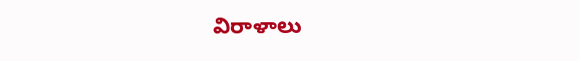విరాళాలు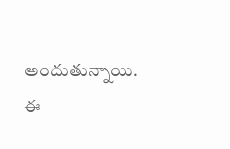అందుతున్నాయి. ఈ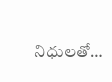నిధులతో…